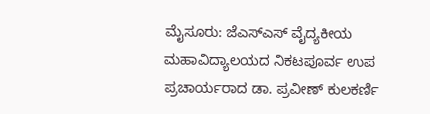ಮೈಸೂರು: ಜೆಎಸ್ಎಸ್ ವೈದ್ಯಕೀಯ ಮಹಾವಿದ್ಯಾಲಯದ ನಿಕಟಪೂರ್ವ ಉಪ ಪ್ರಚಾರ್ಯರಾದ ಡಾ. ಪ್ರವೀಣ್ ಕುಲಕರ್ಣಿ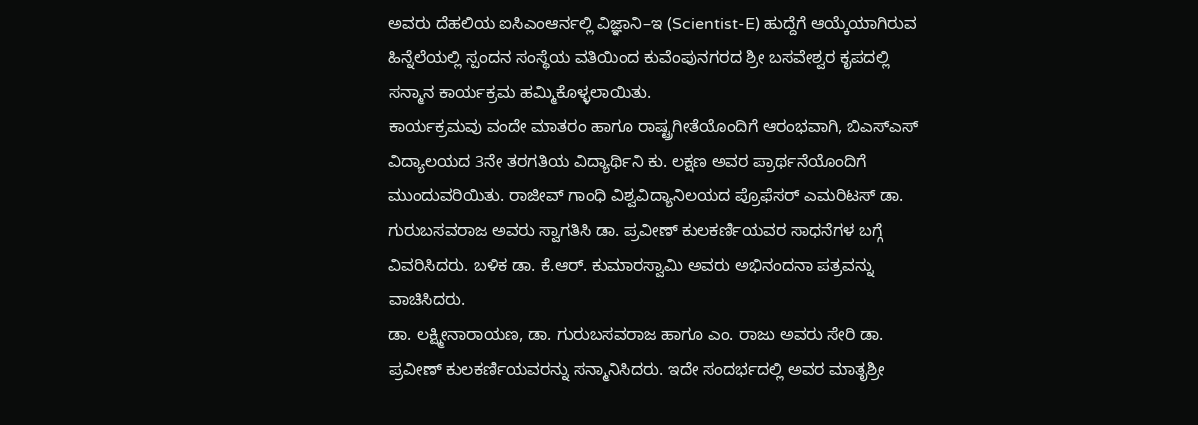ಅವರು ದೆಹಲಿಯ ಐಸಿಎಂಆರ್ನಲ್ಲಿ ವಿಜ್ಞಾನಿ–ಇ (Scientist-E) ಹುದ್ದೆಗೆ ಆಯ್ಕೆಯಾಗಿರುವ ಹಿನ್ನೆಲೆಯಲ್ಲಿ ಸ್ಪಂದನ ಸಂಸ್ಥೆಯ ವತಿಯಿಂದ ಕುವೆಂಪುನಗರದ ಶ್ರೀ ಬಸವೇಶ್ವರ ಕೃಪದಲ್ಲಿ ಸನ್ಮಾನ ಕಾರ್ಯಕ್ರಮ ಹಮ್ಮಿಕೊಳ್ಳಲಾಯಿತು.
ಕಾರ್ಯಕ್ರಮವು ವಂದೇ ಮಾತರಂ ಹಾಗೂ ರಾಷ್ಟ್ರಗೀತೆಯೊಂದಿಗೆ ಆರಂಭವಾಗಿ, ಬಿಎಸ್ಎಸ್ ವಿದ್ಯಾಲಯದ 3ನೇ ತರಗತಿಯ ವಿದ್ಯಾರ್ಥಿನಿ ಕು. ಲಕ್ಷಣ ಅವರ ಪ್ರಾರ್ಥನೆಯೊಂದಿಗೆ ಮುಂದುವರಿಯಿತು. ರಾಜೀವ್ ಗಾಂಧಿ ವಿಶ್ವವಿದ್ಯಾನಿಲಯದ ಪ್ರೊಫೆಸರ್ ಎಮರಿಟಸ್ ಡಾ. ಗುರುಬಸವರಾಜ ಅವರು ಸ್ವಾಗತಿಸಿ ಡಾ. ಪ್ರವೀಣ್ ಕುಲಕರ್ಣಿಯವರ ಸಾಧನೆಗಳ ಬಗ್ಗೆ ವಿವರಿಸಿದರು. ಬಳಿಕ ಡಾ. ಕೆ.ಆರ್. ಕುಮಾರಸ್ವಾಮಿ ಅವರು ಅಭಿನಂದನಾ ಪತ್ರವನ್ನು ವಾಚಿಸಿದರು.
ಡಾ. ಲಕ್ಷ್ಮೀನಾರಾಯಣ, ಡಾ. ಗುರುಬಸವರಾಜ ಹಾಗೂ ಎಂ. ರಾಜು ಅವರು ಸೇರಿ ಡಾ. ಪ್ರವೀಣ್ ಕುಲಕರ್ಣಿಯವರನ್ನು ಸನ್ಮಾನಿಸಿದರು. ಇದೇ ಸಂದರ್ಭದಲ್ಲಿ ಅವರ ಮಾತೃಶ್ರೀ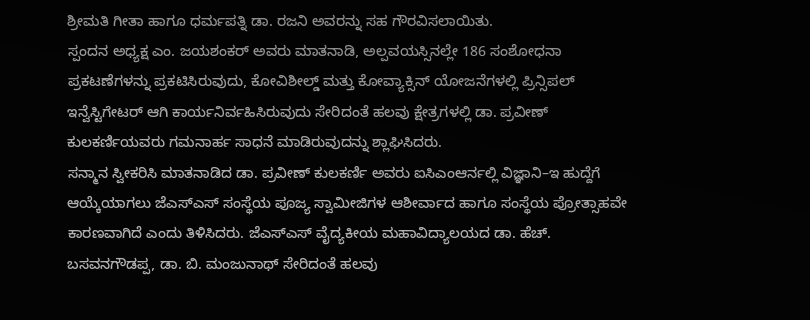ಶ್ರೀಮತಿ ಗೀತಾ ಹಾಗೂ ಧರ್ಮಪತ್ನಿ ಡಾ. ರಜನಿ ಅವರನ್ನು ಸಹ ಗೌರವಿಸಲಾಯಿತು.
ಸ್ಪಂದನ ಅಧ್ಯಕ್ಷ ಎಂ. ಜಯಶಂಕರ್ ಅವರು ಮಾತನಾಡಿ, ಅಲ್ಪವಯಸ್ಸಿನಲ್ಲೇ 186 ಸಂಶೋಧನಾ ಪ್ರಕಟಣೆಗಳನ್ನು ಪ್ರಕಟಿಸಿರುವುದು, ಕೋವಿಶೀಲ್ಡ್ ಮತ್ತು ಕೋವ್ಯಾಕ್ಸಿನ್ ಯೋಜನೆಗಳಲ್ಲಿ ಪ್ರಿನ್ಸಿಪಲ್ ಇನ್ವೆಸ್ಟಿಗೇಟರ್ ಆಗಿ ಕಾರ್ಯನಿರ್ವಹಿಸಿರುವುದು ಸೇರಿದಂತೆ ಹಲವು ಕ್ಷೇತ್ರಗಳಲ್ಲಿ ಡಾ. ಪ್ರವೀಣ್ ಕುಲಕರ್ಣಿಯವರು ಗಮನಾರ್ಹ ಸಾಧನೆ ಮಾಡಿರುವುದನ್ನು ಶ್ಲಾಘಿಸಿದರು.
ಸನ್ಮಾನ ಸ್ವೀಕರಿಸಿ ಮಾತನಾಡಿದ ಡಾ. ಪ್ರವೀಣ್ ಕುಲಕರ್ಣಿ ಅವರು ಐಸಿಎಂಆರ್ನಲ್ಲಿ ವಿಜ್ಞಾನಿ–ಇ ಹುದ್ದೆಗೆ ಆಯ್ಕೆಯಾಗಲು ಜೆಎಸ್ಎಸ್ ಸಂಸ್ಥೆಯ ಪೂಜ್ಯ ಸ್ವಾಮೀಜಿಗಳ ಆಶೀರ್ವಾದ ಹಾಗೂ ಸಂಸ್ಥೆಯ ಪ್ರೋತ್ಸಾಹವೇ ಕಾರಣವಾಗಿದೆ ಎಂದು ತಿಳಿಸಿದರು. ಜೆಎಸ್ಎಸ್ ವೈದ್ಯಕೀಯ ಮಹಾವಿದ್ಯಾಲಯದ ಡಾ. ಹೆಚ್. ಬಸವನಗೌಡಪ್ಪ, ಡಾ. ಬಿ. ಮಂಜುನಾಥ್ ಸೇರಿದಂತೆ ಹಲವು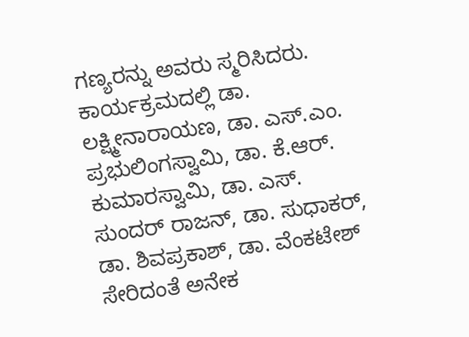ಗಣ್ಯರನ್ನು ಅವರು ಸ್ಮರಿಸಿದರು.
ಕಾರ್ಯಕ್ರಮದಲ್ಲಿ ಡಾ. ಲಕ್ಷ್ಮೀನಾರಾಯಣ, ಡಾ. ಎಸ್.ಎಂ. ಪ್ರಭುಲಿಂಗಸ್ವಾಮಿ, ಡಾ. ಕೆ.ಆರ್. ಕುಮಾರಸ್ವಾಮಿ, ಡಾ. ಎಸ್. ಸುಂದರ್ ರಾಜನ್, ಡಾ. ಸುಧಾಕರ್, ಡಾ. ಶಿವಪ್ರಕಾಶ್, ಡಾ. ವೆಂಕಟೇಶ್ ಸೇರಿದಂತೆ ಅನೇಕ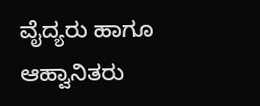ವೈದ್ಯರು ಹಾಗೂ ಆಹ್ವಾನಿತರು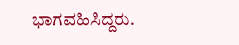ಭಾಗವಹಿಸಿದ್ದರು.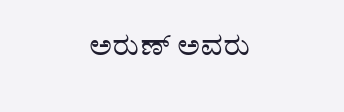ಅರುಣ್ ಅವರು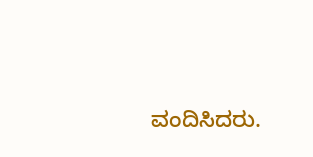ವಂದಿಸಿದರು.